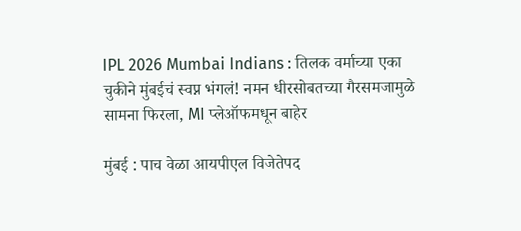IPL 2026 Mumbai Indians : तिलक वर्माच्या एका चुकीने मुंबईचं स्वप्न भंगलं! नमन धीरसोबतच्या गैरसमजामुळे सामना फिरला, MI प्लेऑफमधून बाहेर

मुंबई : पाच वेळा आयपीएल विजेतेपद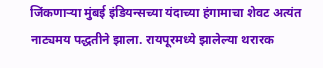जिंकणाऱ्या मुंबई इंडियन्सच्या यंदाच्या हंगामाचा शेवट अत्यंत नाट्यमय पद्धतीने झाला. रायपूरमध्ये झालेल्या थरारक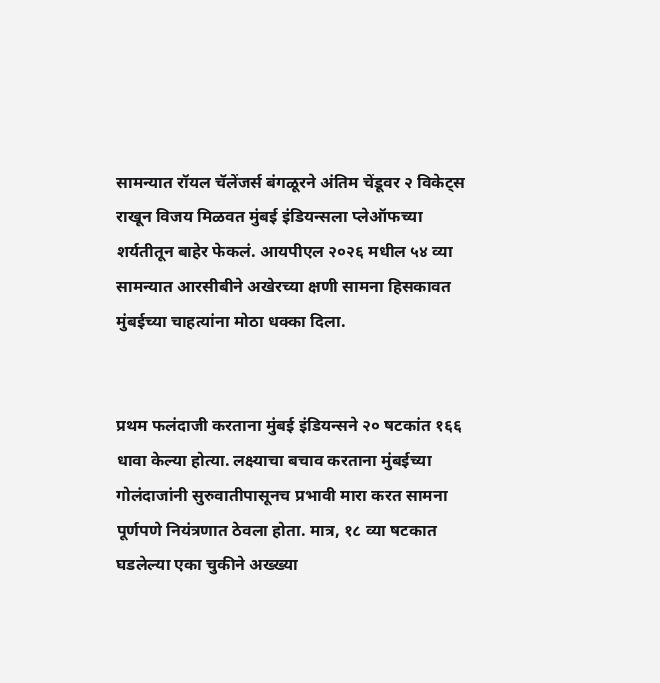सामन्यात रॉयल चॅलेंजर्स बंगळूरने अंतिम चेंडूवर २ विकेट्स राखून विजय मिळवत मुंबई इंडियन्सला प्लेऑफच्या शर्यतीतून बाहेर फेकलं. आयपीएल २०२६ मधील ५४ व्या सामन्यात आरसीबीने अखेरच्या क्षणी सामना हिसकावत मुंबईच्या चाहत्यांना मोठा धक्का दिला.


प्रथम फलंदाजी करताना मुंबई इंडियन्सने २० षटकांत १६६ धावा केल्या होत्या. लक्ष्याचा बचाव करताना मुंबईच्या गोलंदाजांनी सुरुवातीपासूनच प्रभावी मारा करत सामना पूर्णपणे नियंत्रणात ठेवला होता. मात्र, १८ व्या षटकात घडलेल्या एका चुकीने अख्ख्या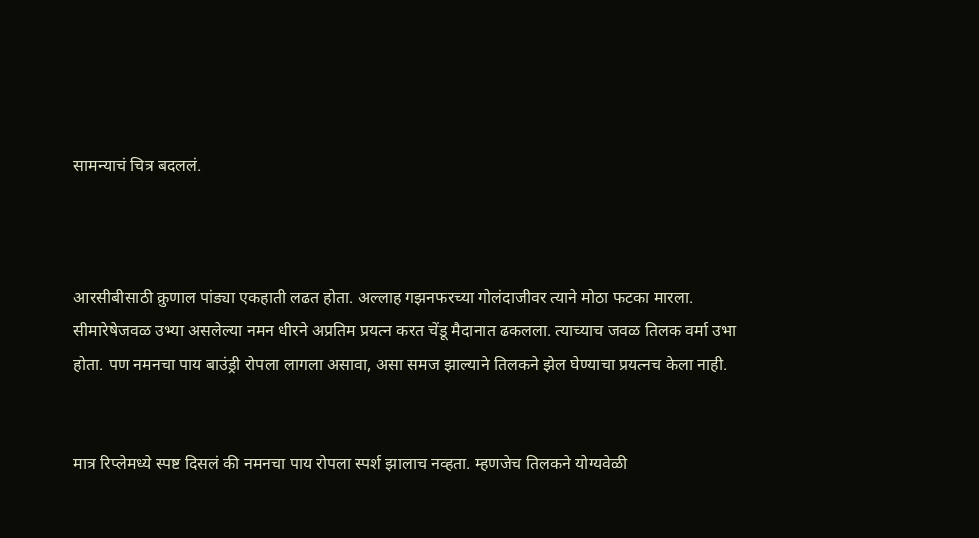सामन्याचं चित्र बदललं.



आरसीबीसाठी क्रुणाल पांड्या एकहाती लढत होता. अल्लाह गझनफरच्या गोलंदाजीवर त्याने मोठा फटका मारला. सीमारेषेजवळ उभ्या असलेल्या नमन धीरने अप्रतिम प्रयत्न करत चेंडू मैदानात ढकलला. त्याच्याच जवळ तिलक वर्मा उभा होता. पण नमनचा पाय बाउंड्री रोपला लागला असावा, असा समज झाल्याने तिलकने झेल घेण्याचा प्रयत्नच केला नाही.


मात्र रिप्लेमध्ये स्पष्ट दिसलं की नमनचा पाय रोपला स्पर्श झालाच नव्हता. म्हणजेच तिलकने योग्यवेळी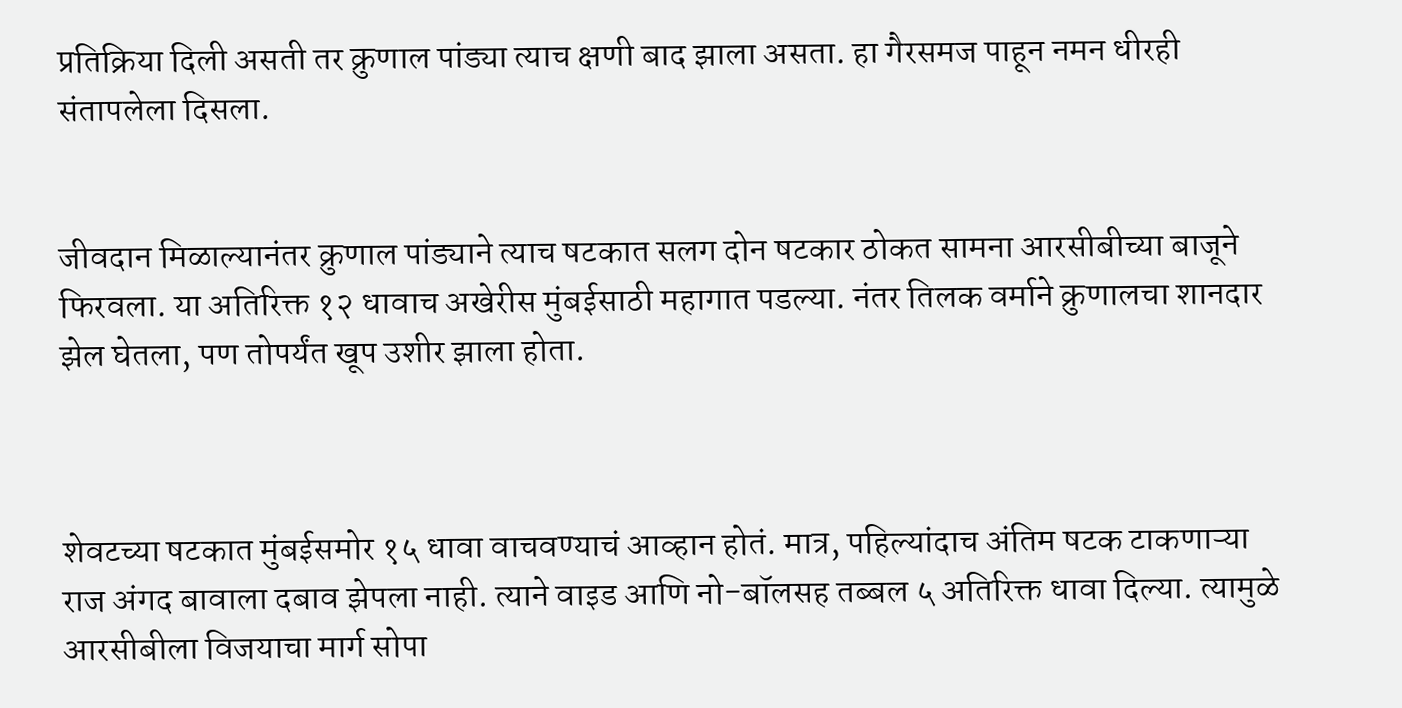प्रतिक्रिया दिली असती तर क्रुणाल पांड्या त्याच क्षणी बाद झाला असता. हा गैरसमज पाहून नमन धीरही संतापलेला दिसला.


जीवदान मिळाल्यानंतर क्रुणाल पांड्याने त्याच षटकात सलग दोन षटकार ठोकत सामना आरसीबीच्या बाजूने फिरवला. या अतिरिक्त १२ धावाच अखेरीस मुंबईसाठी महागात पडल्या. नंतर तिलक वर्माने क्रुणालचा शानदार झेल घेतला, पण तोपर्यंत खूप उशीर झाला होता.



शेवटच्या षटकात मुंबईसमोर १५ धावा वाचवण्याचं आव्हान होतं. मात्र, पहिल्यांदाच अंतिम षटक टाकणाऱ्या राज अंगद बावाला दबाव झेपला नाही. त्याने वाइड आणि नो-बॉलसह तब्बल ५ अतिरिक्त धावा दिल्या. त्यामुळे आरसीबीला विजयाचा मार्ग सोपा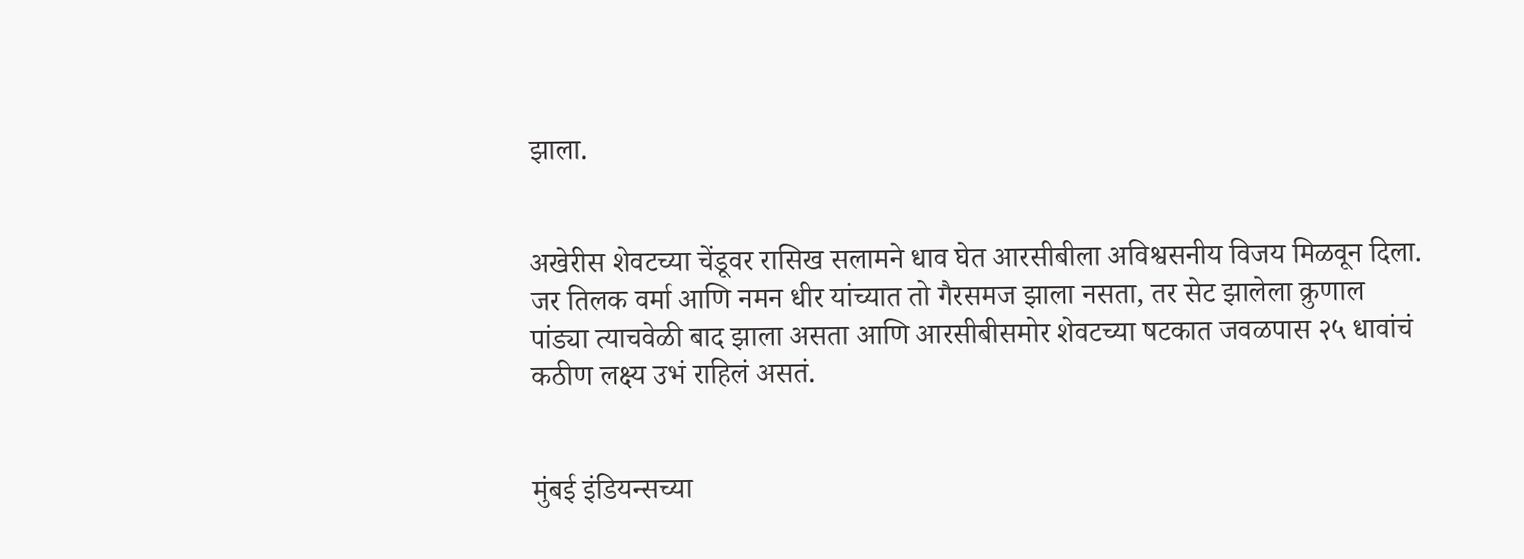झाला.


अखेरीस शेवटच्या चेंडूवर रासिख सलामने धाव घेत आरसीबीला अविश्वसनीय विजय मिळवून दिला. जर तिलक वर्मा आणि नमन धीर यांच्यात तो गैरसमज झाला नसता, तर सेट झालेला क्रुणाल पांड्या त्याचवेळी बाद झाला असता आणि आरसीबीसमोर शेवटच्या षटकात जवळपास २५ धावांचं कठीण लक्ष्य उभं राहिलं असतं.


मुंबई इंडियन्सच्या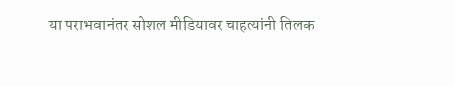या पराभवानंतर सोशल मीडियावर चाहत्यांनी तिलक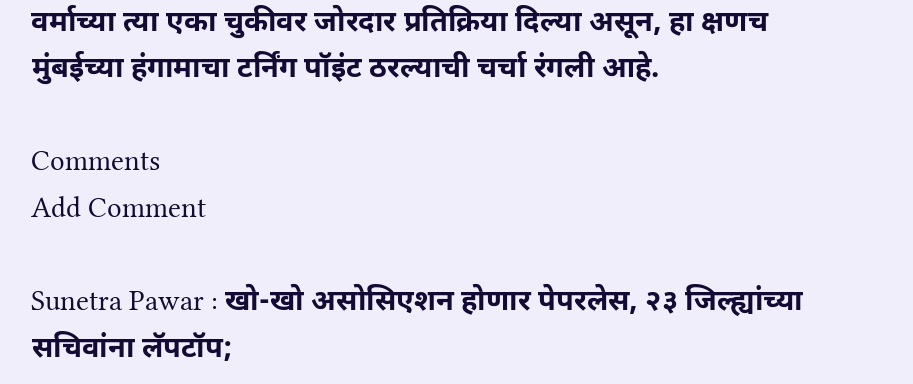वर्माच्या त्या एका चुकीवर जोरदार प्रतिक्रिया दिल्या असून, हा क्षणच मुंबईच्या हंगामाचा टर्निंग पॉइंट ठरल्याची चर्चा रंगली आहे.

Comments
Add Comment

Sunetra Pawar : खो-खो असोसिएशन होणार पेपरलेस, २३ जिल्ह्यांच्या सचिवांना लॅपटॉप;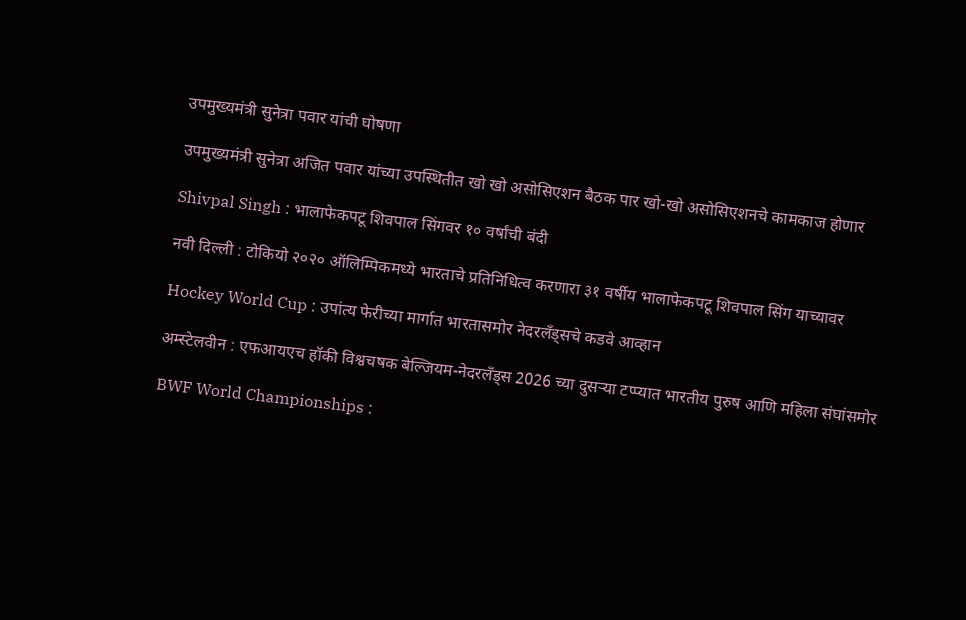उपमुख्यमंत्री सुनेत्रा पवार यांची घोषणा

उपमुख्यमंत्री सुनेत्रा अजित पवार यांच्या उपस्थितीत खो खो असोसिएशन बैठक पार खो-खो असोसिएशनचे कामकाज होणार

Shivpal Singh : भालाफेकपटू शिवपाल सिंगवर १० वर्षांची बंदी

नवी दिल्ली : टोकियो २०२० ऑलिम्पिकमध्ये भारताचे प्रतिनिधित्व करणारा ३१ वर्षीय भालाफेकपटू शिवपाल सिंग याच्यावर

Hockey World Cup : उपांत्य फेरीच्या मार्गात भारतासमोर नेदरलँड्सचे कडवे आव्हान

अम्स्टेलवीन : एफआयएच हॉकी विश्वचषक बेल्जियम-नेदरलँड्स 2026 च्या दुसऱ्या टप्प्यात भारतीय पुरुष आणि महिला संघांसमोर

BWF World Championships :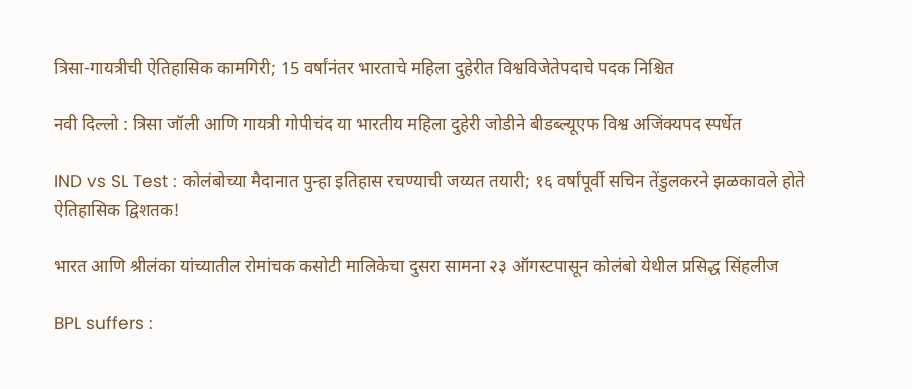त्रिसा-गायत्रीची ऐतिहासिक कामगिरी; 15 वर्षांनंतर भारताचे महिला दुहेरीत विश्वविजेतेपदाचे पदक निश्चित

नवी दिल्लो : त्रिसा जॉली आणि गायत्री गोपीचंद या भारतीय महिला दुहेरी जोडीने बीडब्ल्यूएफ विश्व अजिंक्यपद स्पर्धेत

IND vs SL Test : कोलंबोच्या मैदानात पुन्हा इतिहास रचण्याची जय्यत तयारी; १६ वर्षांपूर्वी सचिन तेंडुलकरने झळकावले होते ऐतिहासिक द्विशतक!

भारत आणि श्रीलंका यांच्यातील रोमांचक कसोटी मालिकेचा दुसरा सामना २३ ऑगस्टपासून कोलंबो येथील प्रसिद्ध सिंहलीज

BPL suffers :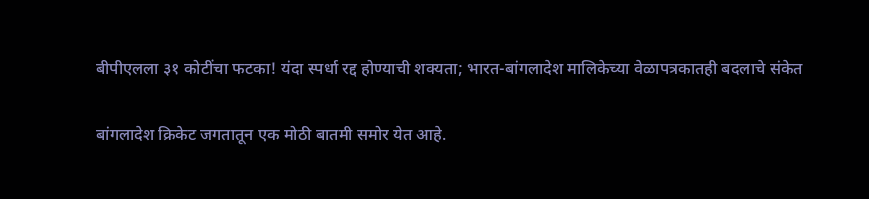बीपीएलला ३१ कोटींचा फटका! यंदा स्पर्धा रद्द होण्याची शक्यता; भारत-बांगलादेश मालिकेच्या वेळापत्रकातही बदलाचे संकेत

बांगलादेश क्रिकेट जगतातून एक मोठी बातमी समोर येत आहे.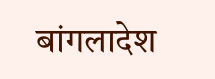बांगलादेश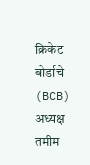क्रिकेट बोर्डाचे (BCB) अध्यक्ष तमीम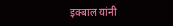इक्बाल यांनी